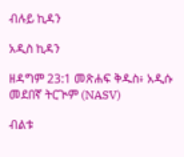ብሉይ ኪዳን

አዲስ ኪዳን

ዘዳግም 23:1 መጽሐፍ ቅዱስ፥ አዲሱ መደበኛ ትርጒም (NASV)

ብልቱ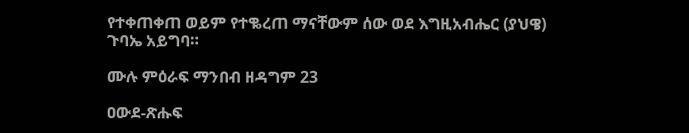የተቀጠቀጠ ወይም የተቈረጠ ማናቸውም ሰው ወደ እግዚአብሔር (ያህዌ) ጉባኤ አይግባ።

ሙሉ ምዕራፍ ማንበብ ዘዳግም 23

ዐውደ-ጽሑፍ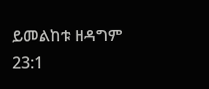ይመልከቱ ዘዳግም 23:1